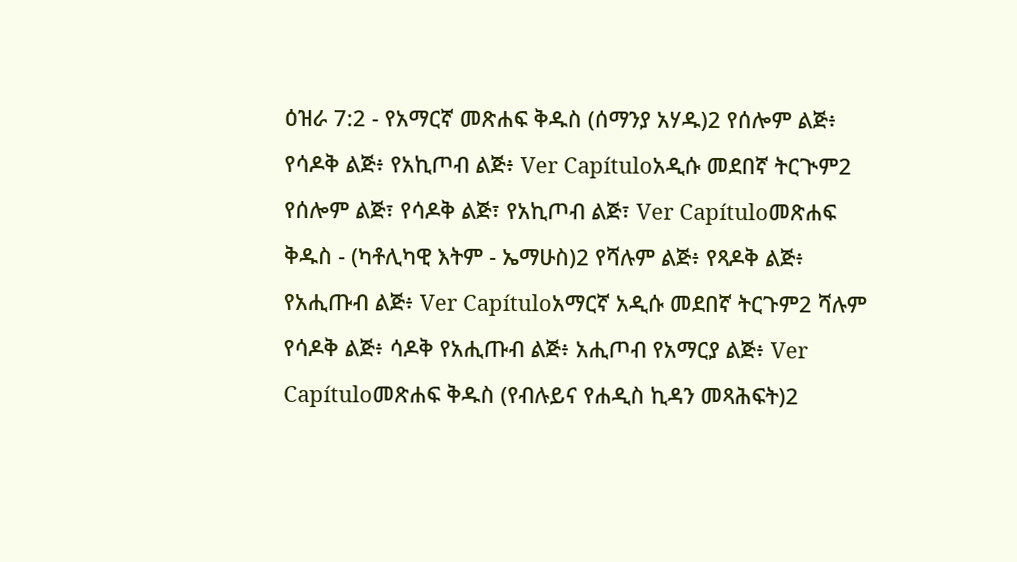ዕዝራ 7:2 - የአማርኛ መጽሐፍ ቅዱስ (ሰማንያ አሃዱ)2 የሰሎም ልጅ፥ የሳዶቅ ልጅ፥ የአኪጦብ ልጅ፥ Ver Capítuloአዲሱ መደበኛ ትርጒም2 የሰሎም ልጅ፣ የሳዶቅ ልጅ፣ የአኪጦብ ልጅ፣ Ver Capítuloመጽሐፍ ቅዱስ - (ካቶሊካዊ እትም - ኤማሁስ)2 የሻሉም ልጅ፥ የጻዶቅ ልጅ፥ የአሒጡብ ልጅ፥ Ver Capítuloአማርኛ አዲሱ መደበኛ ትርጉም2 ሻሉም የሳዶቅ ልጅ፥ ሳዶቅ የአሒጡብ ልጅ፥ አሒጦብ የአማርያ ልጅ፥ Ver Capítuloመጽሐፍ ቅዱስ (የብሉይና የሐዲስ ኪዳን መጻሕፍት)2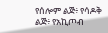የሰሎም ልጅ፥ የሳዶቅ ልጅ፥ የአኪጦብ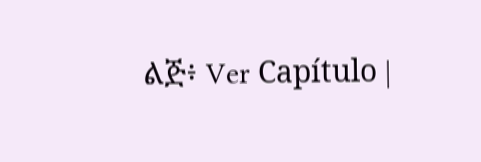ልጅ፥ Ver Capítulo |